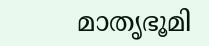മാതൃഭൂമി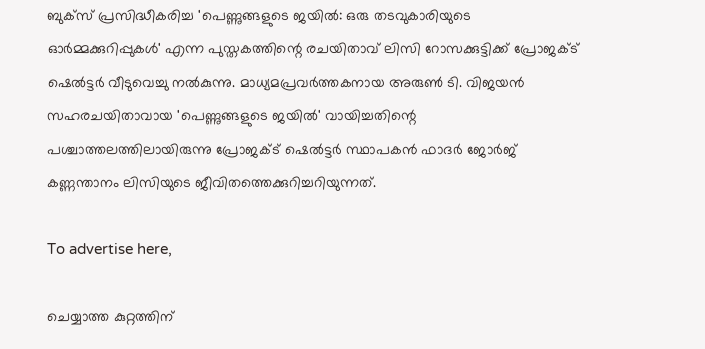ബുക്‌സ് പ്രസിദ്ധീകരിച്ച 'പെണ്ണുങ്ങളുടെ ജയിൽ: ഒരു തടവുകാരിയുടെ ഓർമ്മക്കുറിപ്പുകൾ' എന്ന പുസ്തകത്തിന്റെ രചയിതാവ് ലിസി റോസക്കുട്ടിക്ക് പ്രോജക്ട് ഷെൽട്ടർ വീടുവെച്ചു നൽകുന്നു. മാധ്യമപ്രവർത്തകനായ അരുൺ ടി. വിജയൻ സഹരചയിതാവായ 'പെണ്ണുങ്ങളുടെ ജയിൽ' വായിച്ചതിന്റെ പശ്ചാത്തലത്തിലായിരുന്നു പ്രോജക്ട് ഷെൽട്ടർ സ്ഥാപകൻ ഫാദർ ജോർജ് കണ്ണന്താനം ലിസിയുടെ ജീവിതത്തെക്കുറിച്ചറിയുന്നത്.

To advertise here,

ചെയ്യാത്ത കുറ്റത്തിന്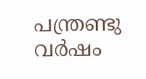പന്ത്രണ്ടു വർഷം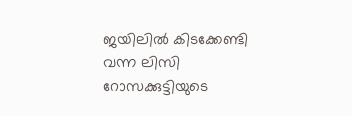ജയിലിൽ കിടക്കേണ്ടി വന്ന ലിസി റോസക്കുട്ടിയുടെ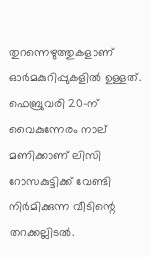തുറന്നെഴുത്തുകളാണ് ഓർമകുറിപ്പുകളിൽ ഉള്ളത്. ഫെബ്രുവരി 20-ന് വൈകുന്നേരം നാല് മണിക്കാണ് ലിസി റോസകുട്ടിക്ക് വേണ്ടി നിർമിക്കുന്ന വീടിന്റെ തറക്കല്ലിടൽ.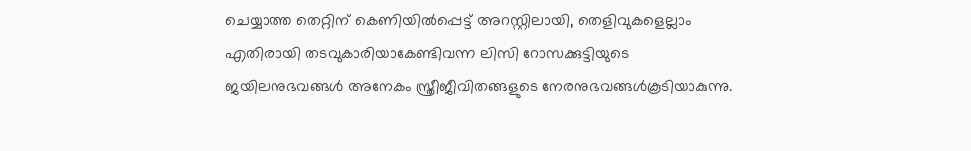ചെയ്യാത്ത തെറ്റിന് കെണിയിൽപ്പെട്ട് അറസ്റ്റിലായി, തെളിവുകളെല്ലാം എതിരായി തടവുകാരിയാകേണ്ടിവന്ന ലിസി റോസക്കുട്ടിയുടെ ജയിലനുഭവങ്ങൾ അനേകം സ്ത്രീജീവിതങ്ങളുടെ നേരനുഭവങ്ങൾകൂടിയാകുന്നു.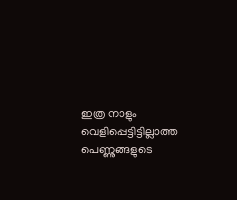ഇത്ര നാളും വെളിപ്പെട്ടിട്ടില്ലാത്ത പെണ്ണുങ്ങളുടെ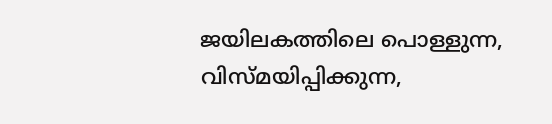ജയിലകത്തിലെ പൊള്ളുന്ന, വിസ്മയിപ്പിക്കുന്ന,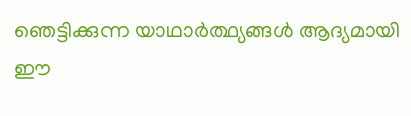ഞെട്ടിക്കുന്ന യാഥാർത്ഥ്യങ്ങൾ ആദ്യമായി ഈ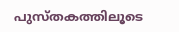പുസ്തകത്തിലൂടെ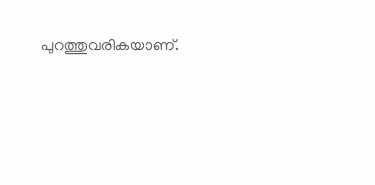പുറത്തുവരികയാണ്.